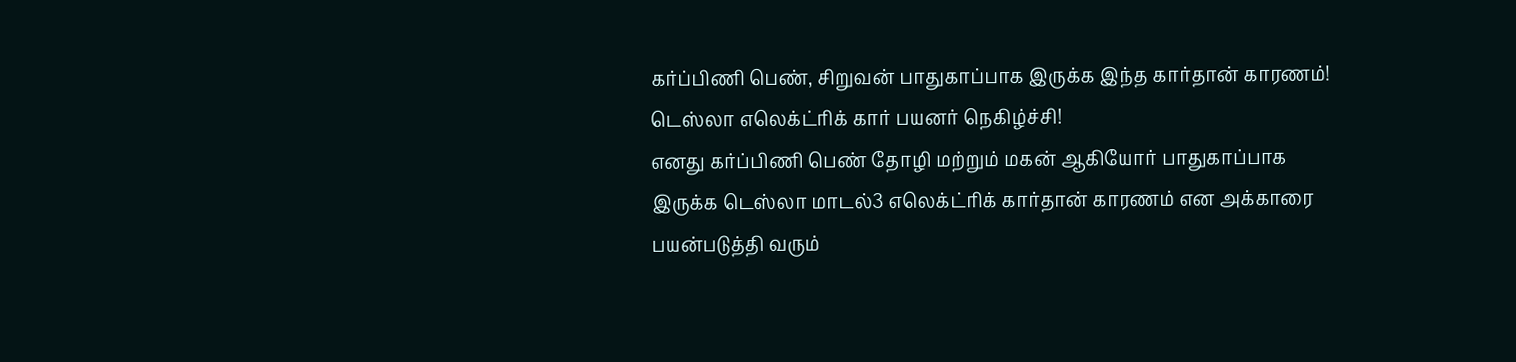கர்ப்பிணி பெண், சிறுவன் பாதுகாப்பாக இருக்க இந்த கார்தான் காரணம்! டெஸ்லா எலெக்ட்ரிக் கார் பயனர் நெகிழ்ச்சி!
எனது கர்ப்பிணி பெண் தோழி மற்றும் மகன் ஆகியோர் பாதுகாப்பாக இருக்க டெஸ்லா மாடல்3 எலெக்ட்ரிக் கார்தான் காரணம் என அக்காரை பயன்படுத்தி வரும்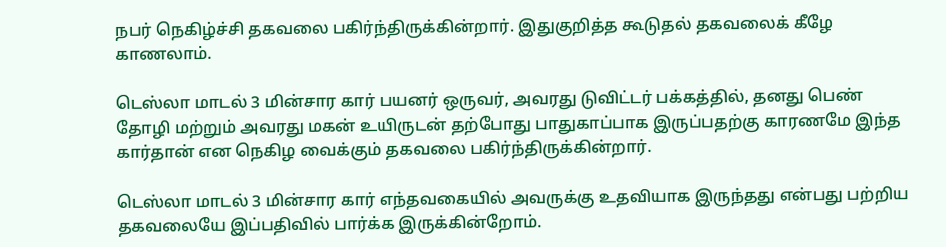நபர் நெகிழ்ச்சி தகவலை பகிர்ந்திருக்கின்றார். இதுகுறித்த கூடுதல் தகவலைக் கீழே காணலாம்.

டெஸ்லா மாடல் 3 மின்சார கார் பயனர் ஒருவர், அவரது டுவிட்டர் பக்கத்தில், தனது பெண் தோழி மற்றும் அவரது மகன் உயிருடன் தற்போது பாதுகாப்பாக இருப்பதற்கு காரணமே இந்த கார்தான் என நெகிழ வைக்கும் தகவலை பகிர்ந்திருக்கின்றார்.

டெஸ்லா மாடல் 3 மின்சார கார் எந்தவகையில் அவருக்கு உதவியாக இருந்தது என்பது பற்றிய தகவலையே இப்பதிவில் பார்க்க இருக்கின்றோம்.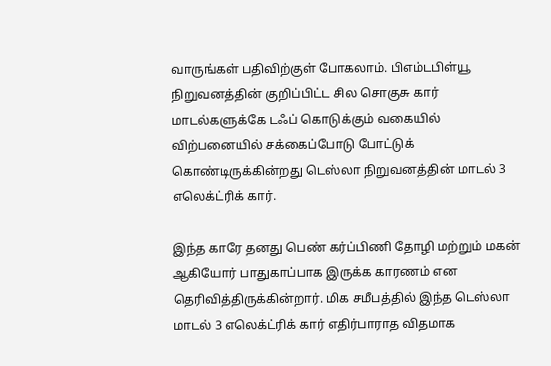வாருங்கள் பதிவிற்குள் போகலாம். பிஎம்டபிள்யூ நிறுவனத்தின் குறிப்பிட்ட சில சொகுசு கார் மாடல்களுக்கே டஃப் கொடுக்கும் வகையில் விற்பனையில் சக்கைப்போடு போட்டுக் கொண்டிருக்கின்றது டெஸ்லா நிறுவனத்தின் மாடல் 3 எலெக்ட்ரிக் கார்.

இந்த காரே தனது பெண் கர்ப்பிணி தோழி மற்றும் மகன் ஆகியோர் பாதுகாப்பாக இருக்க காரணம் என தெரிவித்திருக்கின்றார். மிக சமீபத்தில் இந்த டெஸ்லா மாடல் 3 எலெக்ட்ரிக் கார் எதிர்பாராத விதமாக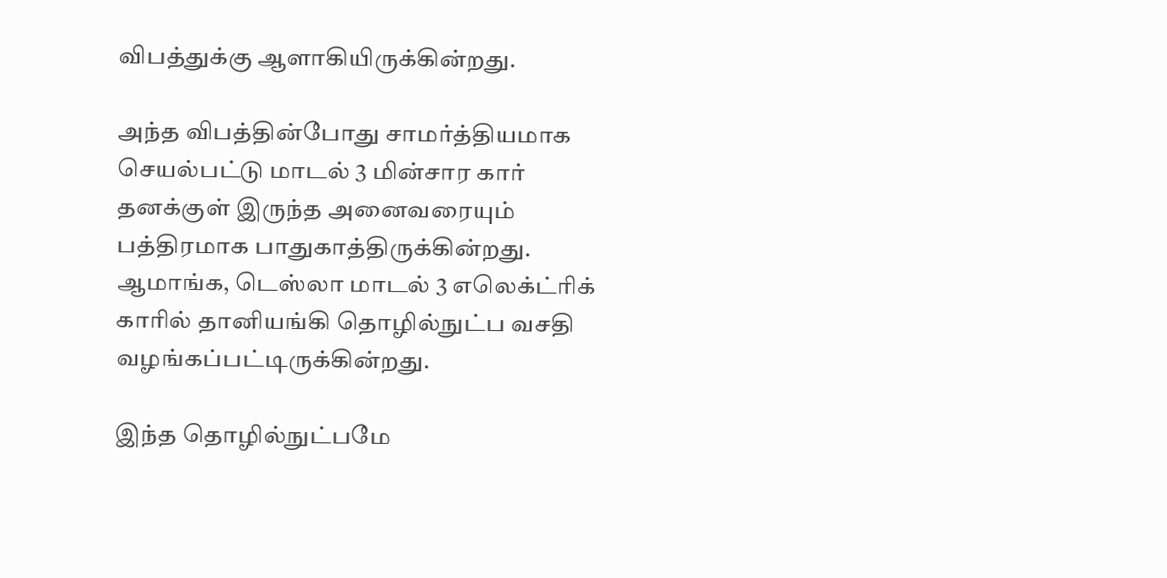விபத்துக்கு ஆளாகியிருக்கின்றது.

அந்த விபத்தின்போது சாமர்த்தியமாக செயல்பட்டு மாடல் 3 மின்சார கார் தனக்குள் இருந்த அனைவரையும் பத்திரமாக பாதுகாத்திருக்கின்றது. ஆமாங்க, டெஸ்லா மாடல் 3 எலெக்ட்ரிக் காரில் தானியங்கி தொழில்நுட்ப வசதி வழங்கப்பட்டிருக்கின்றது.

இந்த தொழில்நுட்பமே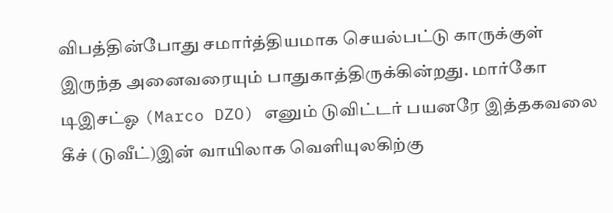விபத்தின்போது சமார்த்தியமாக செயல்பட்டு காருக்குள் இருந்த அனைவரையும் பாதுகாத்திருக்கின்றது. மார்கோ டிஇசட்ஓ (Marco DZO) எனும் டுவிட்டர் பயனரே இத்தகவலை கீச் (டுவீட்)இன் வாயிலாக வெளியுலகிற்கு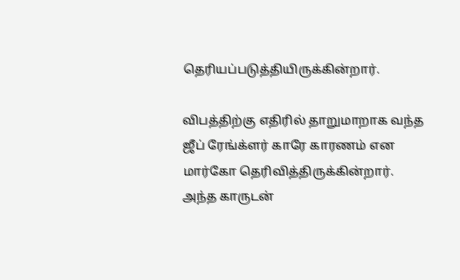தெரியப்படுத்தியிருக்கின்றார்.

விபத்திற்கு எதிரில் தாறுமாறாக வந்த ஜீப் ரேங்க்ளர் காரே காரணம் என மார்கோ தெரிவித்திருக்கின்றார். அந்த காருடன்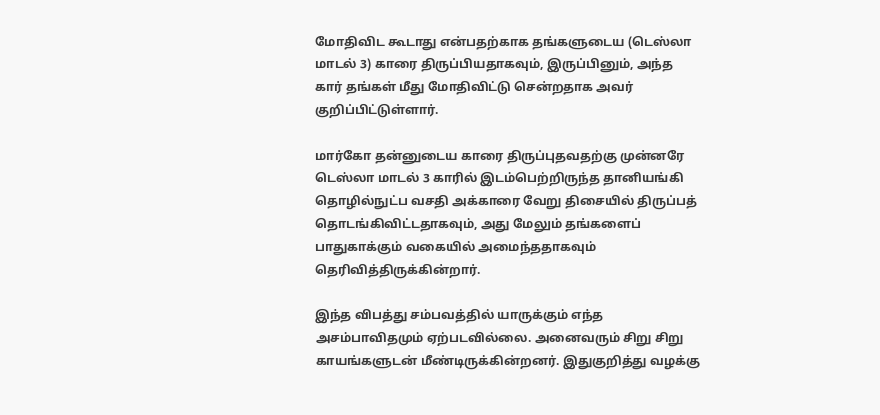மோதிவிட கூடாது என்பதற்காக தங்களுடைய (டெஸ்லா மாடல் 3) காரை திருப்பியதாகவும், இருப்பினும், அந்த கார் தங்கள் மீது மோதிவிட்டு சென்றதாக அவர் குறிப்பிட்டுள்ளார்.

மார்கோ தன்னுடைய காரை திருப்புதவதற்கு முன்னரே டெஸ்லா மாடல் 3 காரில் இடம்பெற்றிருந்த தானியங்கி தொழில்நுட்ப வசதி அக்காரை வேறு திசையில் திருப்பத் தொடங்கிவிட்டதாகவும், அது மேலும் தங்களைப் பாதுகாக்கும் வகையில் அமைந்ததாகவும் தெரிவித்திருக்கின்றார்.

இந்த விபத்து சம்பவத்தில் யாருக்கும் எந்த அசம்பாவிதமும் ஏற்படவில்லை. அனைவரும் சிறு சிறு காயங்களுடன் மீண்டிருக்கின்றனர். இதுகுறித்து வழக்கு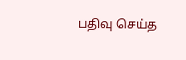பதிவு செய்த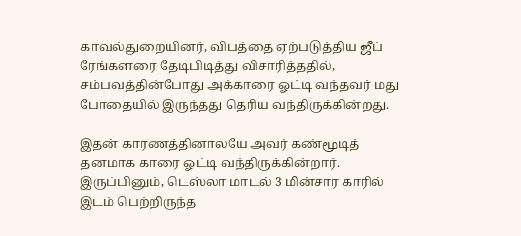காவல்துறையினர், விபத்தை ஏற்படுத்திய ஜீப் ரேங்களரை தேடிபிடித்து விசாரித்ததில், சம்பவத்தின்போது அக்காரை ஓட்டி வந்தவர் மது போதையில் இருந்தது தெரிய வந்திருக்கின்றது.

இதன் காரணத்தினாலயே அவர் கண்மூடித் தனமாக காரை ஓட்டி வந்திருக்கின்றார். இருப்பினும், டெஸ்லா மாடல் 3 மின்சார காரில் இடம் பெற்றிருந்த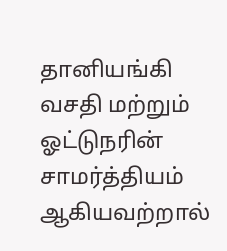தானியங்கி வசதி மற்றும் ஓட்டுநரின் சாமர்த்தியம் ஆகியவற்றால்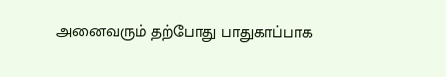அனைவரும் தற்போது பாதுகாப்பாக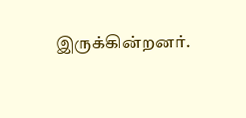இருக்கின்றனர்.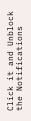Click it and Unblock the Notifications